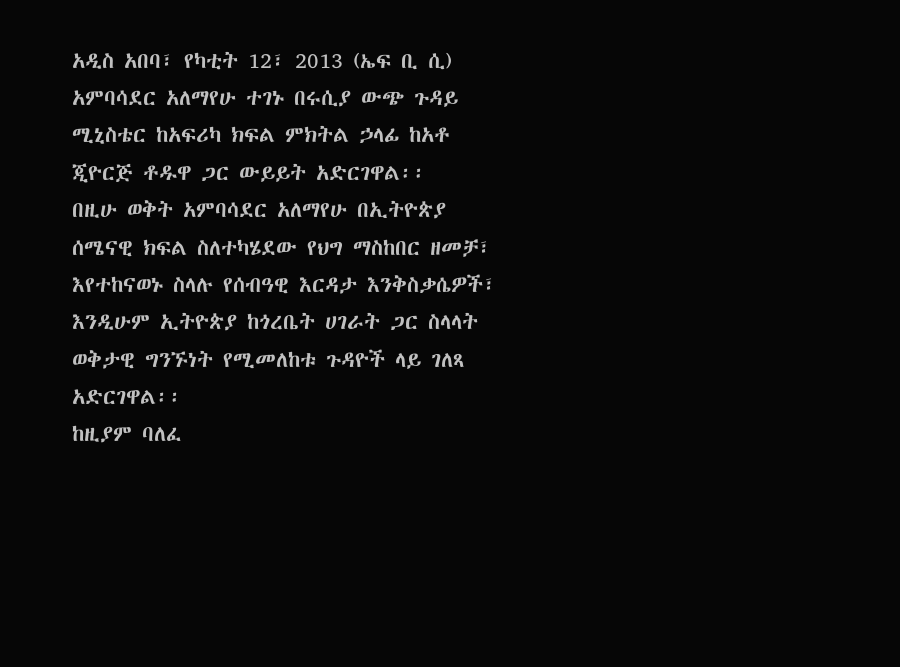አዲስ አበባ፣ የካቲት 12፣ 2013 (ኤፍ ቢ ሲ) አምባሳደር አለማየሁ ተገኑ በሩሲያ ውጭ ጉዳይ ሚኒስቴር ከአፍሪካ ክፍል ምክትል ኃላፊ ከአቶ ጂዮርጅ ቶዱዋ ጋር ውይይት አድርገዋል፡፡
በዚሁ ወቅት አምባሳደር አለማየሁ በኢትዮጵያ ሰሜናዊ ክፍል ስለተካሄደው የህግ ማስከበር ዘመቻ፣ እየተከናወኑ ስላሉ የሰብዓዊ እርዳታ እንቅስቃሴዎች፣ እንዲሁም ኢትዮጵያ ከጎረቤት ሀገራት ጋር ስላላት ወቅታዊ ግንኙነት የሚመለከቱ ጉዳዮች ላይ ገለጻ አድርገዋል፡፡
ከዚያም ባለፈ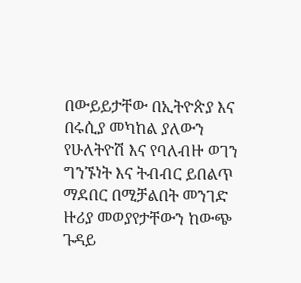በውይይታቸው በኢትዮጵያ እና በሩሲያ መካከል ያለውን የሁለትዮሽ እና የባለብዙ ወገን ግንኙነት እና ትብብር ይበልጥ ማደበር በሚቻልበት መንገድ ዙሪያ መወያየታቸውን ከውጭ ጉዳይ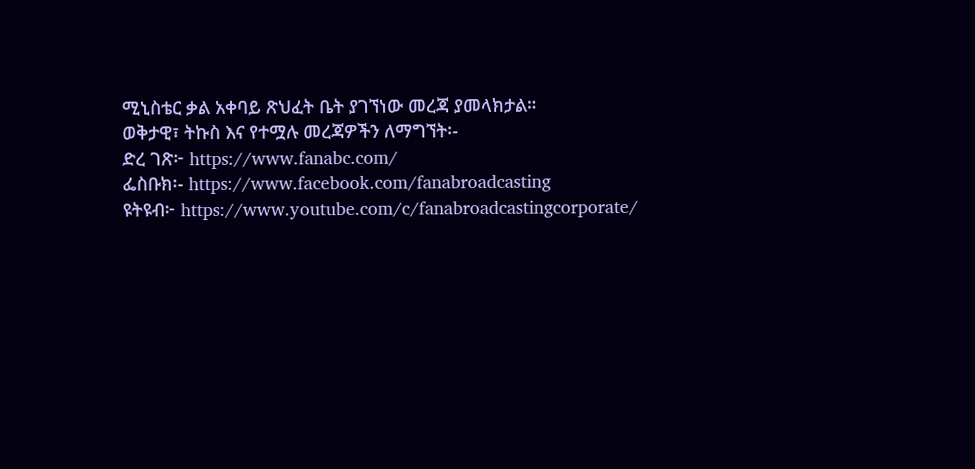ሚኒስቴር ቃል አቀባይ ጽህፈት ቤት ያገኘነው መረጃ ያመላክታል።
ወቅታዊ፣ ትኩስ እና የተሟሉ መረጃዎችን ለማግኘት፡-
ድረ ገጽ፦ https://www.fanabc.com/
ፌስቡክ፡- https://www.facebook.com/fanabroadcasting
ዩትዩብ፦ https://www.youtube.com/c/fanabroadcastingcorporate/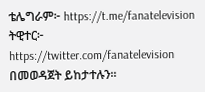ቴሌግራም፦ https://t.me/fanatelevision
ትዊተር፦ https://twitter.com/fanatelevision በመወዳጀት ይከታተሉን፡፡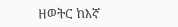ዘወትር ከእኛ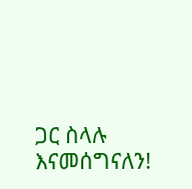ጋር ስላሉ እናመሰግናለን!